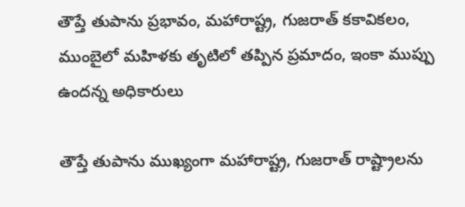తౌప్తే తుపాను ప్రభావం, మహారాష్ట్ర, గుజరాత్ కకావికలం, ముంబైలో మహిళకు తృటిలో తప్పిన ప్రమాదం, ఇంకా ముప్పు ఉందన్న అధికారులు

తౌప్తే తుపాను ముఖ్యంగా మహారాష్ట్ర, గుజరాత్ రాష్ట్రాలను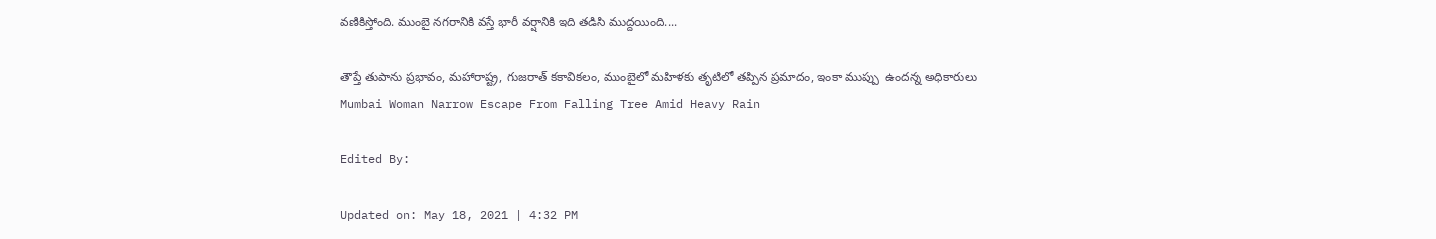వణికిస్తోంది. ముంబై నగరానికి వస్తే భారీ వర్షానికి ఇది తడిసి ముద్దయింది....

తౌప్తే తుపాను ప్రభావం, మహారాష్ట్ర, గుజరాత్ కకావికలం, ముంబైలో మహిళకు తృటిలో తప్పిన ప్రమాదం, ఇంకా ముప్పు  ఉందన్న అధికారులు
Mumbai Woman Narrow Escape From Falling Tree Amid Heavy Rain

Edited By:

Updated on: May 18, 2021 | 4:32 PM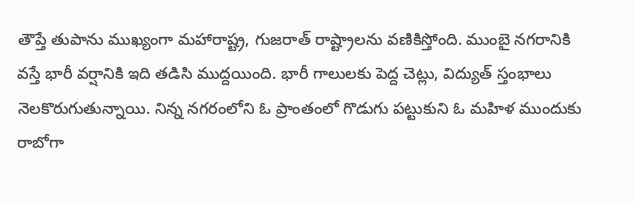తౌప్తే తుపాను ముఖ్యంగా మహారాష్ట్ర, గుజరాత్ రాష్ట్రాలను వణికిస్తోంది. ముంబై నగరానికి వస్తే భారీ వర్షానికి ఇది తడిసి ముద్దయింది. భారీ గాలులకు పెద్ద చెట్లు, విద్యుత్ స్తంభాలు నెలకొరుగుతున్నాయి. నిన్న నగరంలోని ఓ ప్రాంతంలో గొడుగు పట్టుకుని ఓ మహిళ ముందుకు రాబోగా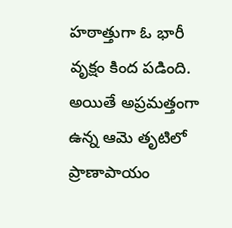హఠాత్తుగా ఓ భారీ వృక్షం కింద పడింది. అయితే అప్రమత్తంగా ఉన్న ఆమె తృటిలో ప్రాణాపాయం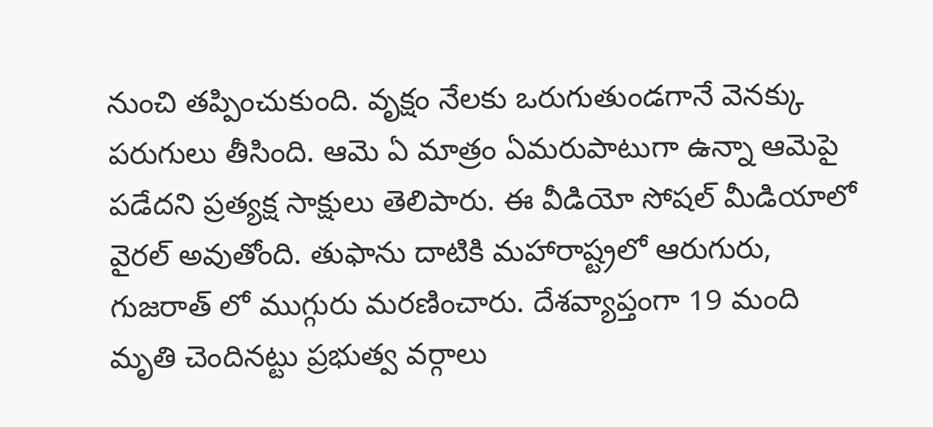నుంచి తప్పించుకుంది. వృక్షం నేలకు ఒరుగుతుండగానే వెనక్కు పరుగులు తీసింది. ఆమె ఏ మాత్రం ఏమరుపాటుగా ఉన్నా ఆమెపై పడేదని ప్రత్యక్ష సాక్షులు తెలిపారు. ఈ వీడియో సోషల్ మీడియాలో వైరల్ అవుతోంది. తుఫాను దాటికి మహారాష్ట్రలో ఆరుగురు, గుజరాత్ లో ముగ్గురు మరణించారు. దేశవ్యాప్తంగా 19 మంది మృతి చెందినట్టు ప్రభుత్వ వర్గాలు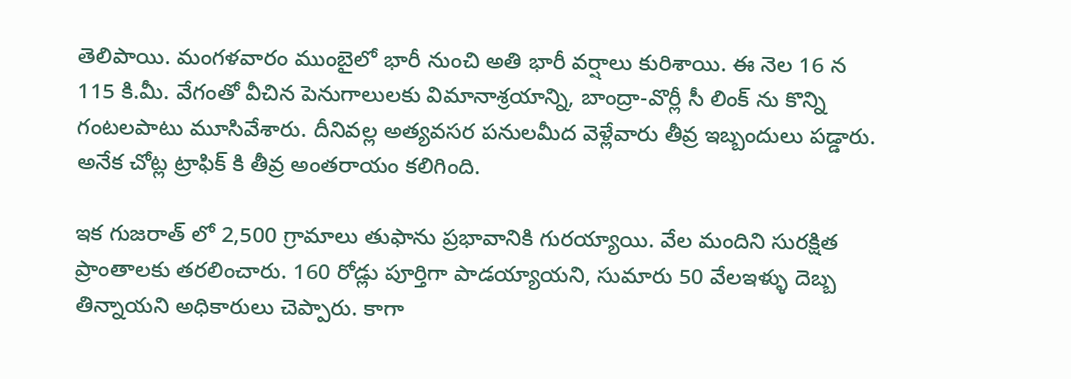తెలిపాయి. మంగళవారం ముంబైలో భారీ నుంచి అతి భారీ వర్షాలు కురిశాయి. ఈ నెల 16 న 115 కి.మీ. వేగంతో వీచిన పెనుగాలులకు విమానాశ్రయాన్ని, బాంద్రా-వొర్లీ సీ లింక్ ను కొన్ని గంటలపాటు మూసివేశారు. దీనివల్ల అత్యవసర పనులమీద వెళ్లేవారు తీవ్ర ఇబ్బందులు పడ్డారు. అనేక చోట్ల ట్రాఫిక్ కి తీవ్ర అంతరాయం కలిగింది.

ఇక గుజరాత్ లో 2,500 గ్రామాలు తుఫాను ప్రభావానికి గురయ్యాయి. వేల మందిని సురక్షిత ప్రాంతాలకు తరలించారు. 160 రోడ్లు పూర్తిగా పాడయ్యాయని, సుమారు 50 వేలఇళ్ళు దెబ్బ తిన్నాయని అధికారులు చెప్పారు. కాగా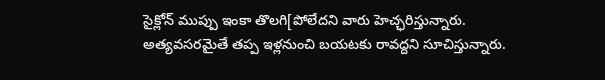సైక్లోన్ ముప్పు ఇంకా తొలగి[పోలేదని వారు హెచ్ఛరిస్తున్నారు. అత్యవసరమైతే తప్ప ఇళ్లనుంచి బయటకు రావద్దని సూచిస్తున్నారు.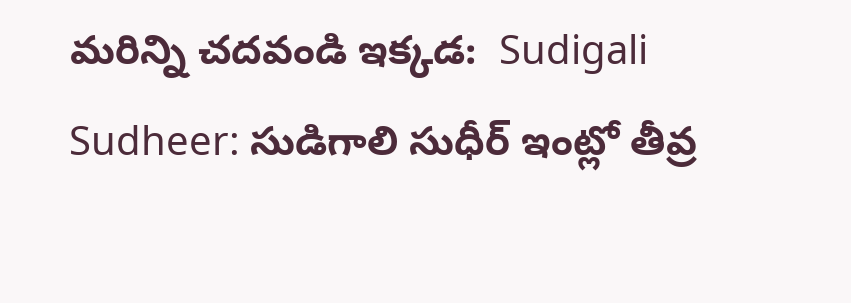మరిన్ని చదవండి ఇక్కడ:  Sudigali Sudheer: సుడిగాలి సుధీర్ ఇంట్లో తీవ్ర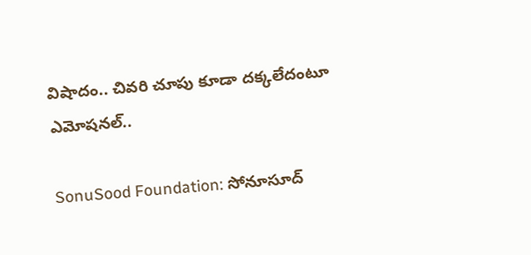విషాదం.. చివరి చూపు కూడా దక్కలేదంటూ ఎమోషనల్..

SonuSood Foundation: సోనూసూద్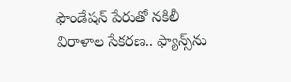ఫౌండేష‌న్ పేరుతో న‌కిలీ విరాళాల సేక‌ర‌ణ‌.. ఫ్యాన్స్‌ను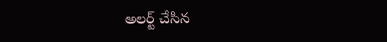అల‌ర్ట్ చేసిన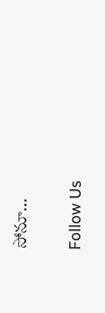సోనూ…

Follow Us